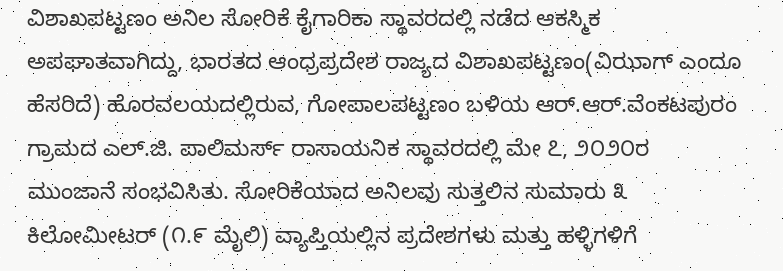ವಿಶಾಖಪಟ್ಟಣಂ ಅನಿಲ ಸೋರಿಕೆ ಕೈಗಾರಿಕಾ ಸ್ಥಾವರದಲ್ಲಿ ನಡೆದ ಆಕಸ್ಮಿಕ ಅಪಘಾತವಾಗಿದ್ದು, ಭಾರತದ ಆಂಧ್ರಪ್ರದೇಶ ರಾಜ್ಯದ ವಿಶಾಖಪಟ್ಟಣಂ(ವಿಝಾಗ್ ಎಂದೂ ಹೆಸರಿದೆ) ಹೊರವಲಯದಲ್ಲಿರುವ, ಗೋಪಾಲಪಟ್ಟಣಂ ಬಳಿಯ ಆರ್.ಆರ್.ವೆಂಕಟಪುರಂ ಗ್ರಾಮದ ಎಲ್.ಜಿ. ಪಾಲಿಮರ್ಸ್ ರಾಸಾಯನಿಕ ಸ್ಥಾವರದಲ್ಲಿ ಮೇ ೭, ೨೦೨೦ರ ಮುಂಜಾನೆ ಸಂಭವಿಸಿತು. ಸೋರಿಕೆಯಾದ ಅನಿಲವು ಸುತ್ತಲಿನ ಸುಮಾರು ೩ ಕಿಲೋಮೀಟರ್ (೧.೯ ಮೈಲಿ) ವ್ಯಾಪ್ತಿಯಲ್ಲಿನ ಪ್ರದೇಶಗಳು ಮತ್ತು ಹಳ್ಳಿಗಳಿಗೆ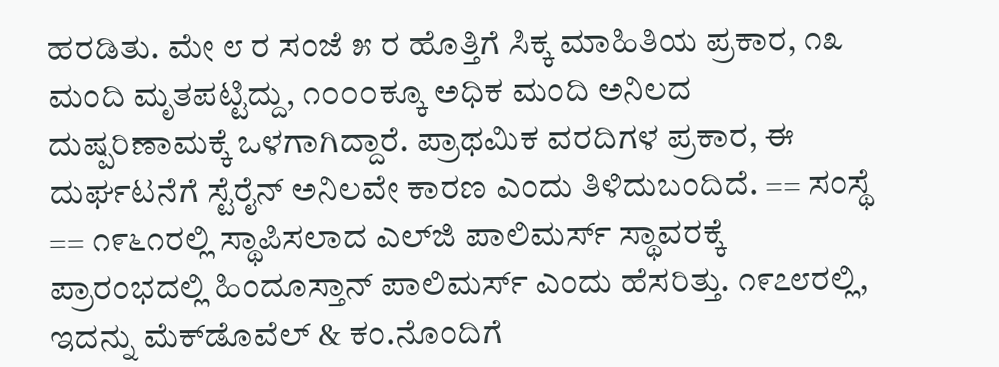ಹರಡಿತು. ಮೇ ೮ ರ ಸಂಜೆ ೫ ರ ಹೊತ್ತಿಗೆ ಸಿಕ್ಕ ಮಾಹಿತಿಯ ಪ್ರಕಾರ, ೧೩ ಮಂದಿ ಮೃತಪಟ್ಟಿದ್ದು, ೧೦೦೦ಕ್ಕೂ ಅಧಿಕ ಮಂದಿ ಅನಿಲದ ದುಷ್ಪರಿಣಾಮಕ್ಕೆ ಒಳಗಾಗಿದ್ದಾರೆ. ಪ್ರಾಥಮಿಕ ವರದಿಗಳ ಪ್ರಕಾರ, ಈ ದುರ್ಘಟನೆಗೆ ಸ್ಟೆರೈನ್ ಅನಿಲವೇ ಕಾರಣ ಎಂದು ತಿಳಿದುಬಂದಿದೆ. == ಸಂಸ್ಥೆ == ೧೯೬೧ರಲ್ಲಿ ಸ್ಥಾಪಿಸಲಾದ ಎಲ್‌ಜಿ ಪಾಲಿಮರ್ಸ್ ಸ್ಥಾವರಕ್ಕೆ ಪ್ರಾರಂಭದಲ್ಲಿ ಹಿಂದೂಸ್ತಾನ್ ಪಾಲಿಮರ್ಸ್ ಎಂದು ಹೆಸರಿತ್ತು. ೧೯೭೮ರಲ್ಲಿ, ಇದನ್ನು ಮೆಕ್‌ಡೊವೆಲ್ & ಕಂ.ನೊಂದಿಗೆ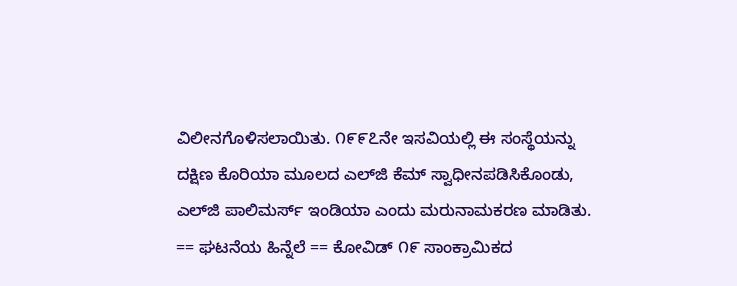ವಿಲೀನಗೊಳಿಸಲಾಯಿತು. ೧೯೯೭ನೇ ಇಸವಿಯಲ್ಲಿ ಈ ಸಂಸ್ಥೆಯನ್ನು ದಕ್ಷಿಣ ಕೊರಿಯಾ ಮೂಲದ ಎಲ್‌ಜಿ ಕೆಮ್ ಸ್ವಾಧೀನಪಡಿಸಿಕೊಂಡು, ಎಲ್‌ಜಿ ಪಾಲಿಮರ್ಸ್ ಇಂಡಿಯಾ ಎಂದು ಮರುನಾಮಕರಣ ಮಾಡಿತು. == ಘಟನೆಯ ಹಿನ್ನೆಲೆ == ಕೋವಿಡ್ ೧೯ ಸಾಂಕ್ರಾಮಿಕದ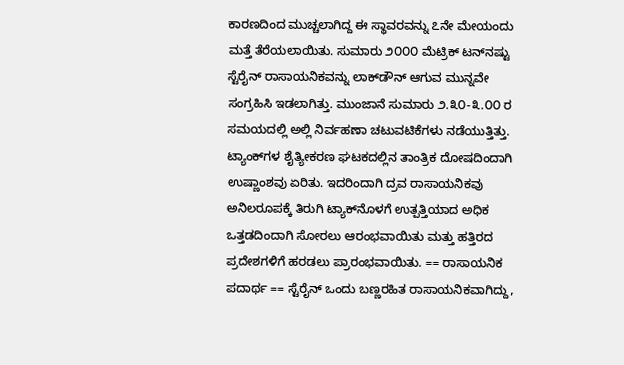ಕಾರಣದಿಂದ ಮುಚ್ಚಲಾಗಿದ್ದ ಈ ಸ್ಥಾವರವನ್ನು ೭ನೇ ಮೇಯಂದು ಮತ್ತೆ ತೆರೆಯಲಾಯಿತು. ಸುಮಾರು ೨೦೦೦ ಮೆಟ್ರಿಕ್ ಟನ್‌ನಷ್ಟು ಸ್ಟೆರೈನ್ ರಾಸಾಯನಿಕವನ್ನು ಲಾಕ್‌ಡೌನ್‌ ಆಗುವ ಮುನ್ನವೇ ಸಂಗ್ರಹಿಸಿ ಇಡಲಾಗಿತ್ತು. ಮುಂಜಾನೆ ಸುಮಾರು ೨.೩೦-೩.೦೦ ರ ಸಮಯದಲ್ಲಿ ಅಲ್ಲಿ ನಿರ್ವಹಣಾ ಚಟುವಟಿಕೆಗಳು ನಡೆಯುತ್ತಿತ್ತು. ಟ್ಯಾಂಕ್‌ಗಳ ಶೈತ್ಯೀಕರಣ ಘಟಕದಲ್ಲಿನ ತಾಂತ್ರಿಕ ದೋಷದಿಂದಾಗಿ ಉಷ್ಣಾಂಶವು ಏರಿತು. ಇದರಿಂದಾಗಿ ದ್ರವ ರಾಸಾಯನಿಕವು ಅನಿಲರೂಪಕ್ಕೆ ತಿರುಗಿ ಟ್ಯಾಕ್‌ನೊಳಗೆ ಉತ್ಪತ್ತಿಯಾದ ಅಧಿಕ ಒತ್ತಡದಿಂದಾಗಿ ಸೋರಲು ಆರಂಭವಾಯಿತು ಮತ್ತು ಹತ್ತಿರದ ಪ್ರದೇಶಗಳಿಗೆ ಹರಡಲು ಪ್ರಾರಂಭವಾಯಿತು. == ರಾಸಾಯನಿಕ ಪದಾರ್ಥ == ಸ್ಟೆರೈನ್ ಒಂದು ಬಣ್ಣರಹಿತ ರಾಸಾಯನಿಕವಾಗಿದ್ದು,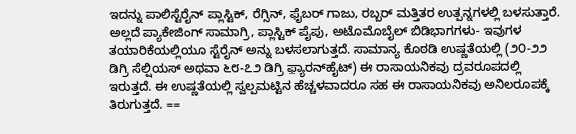ಇದನ್ನು ಪಾಲಿಸ್ಟೆರೈನ್ ಪ್ಲಾಸ್ಟಿಕ್, ರೆಗ್ಸಿನ್, ಫೈಬರ್ ಗಾಜು, ರಬ್ಬರ್ ಮತ್ತಿತರ ಉತ್ಪನ್ನಗಳಲ್ಲಿ ಬಳಸುತ್ತಾರೆ. ಅಲ್ಲದೆ ಪ್ಯಾಕೇಜಿಂಗ್ ಸಾಮಾಗ್ರಿ, ಪ್ಲಾಸ್ಟಿಕ್ ಪೈಪು, ಅಟೊಮೊಬೈಲ್ ಬಿಡಿಭಾಗಗಳು- ಇವುಗಳ ತಯಾರಿಕೆಯಲ್ಲಿಯೂ ಸ್ಟೆರೈನ್ ಅನ್ನು ಬಳಸಲಾಗುತ್ತದೆ. ಸಾಮಾನ್ಯ ಕೊಠಡಿ ಉಷ್ಣತೆಯಲ್ಲಿ (೨೦-೨೨ ಡಿಗ್ರಿ ಸೆಲ್ಷಿಯಸ್ ಅಥವಾ ೬೮-೭೨ ಡಿಗ್ರಿ ಫ಼್ಯಾರನ್‌ಹೈಟ್) ಈ ರಾಸಾಯನಿಕವು ದ್ರವರೂಪದಲ್ಲಿ ಇರುತ್ತದೆ. ಈ ಉಷ್ಣತೆಯಲ್ಲಿ ಸ್ವಲ್ಪಮಟ್ಟಿನ ಹೆಚ್ಚಳವಾದರೂ ಸಹ ಈ ರಾಸಾಯನಿಕವು ಅನಿಲರೂಪಕ್ಕೆ ತಿರುಗುತ್ತದೆ. ==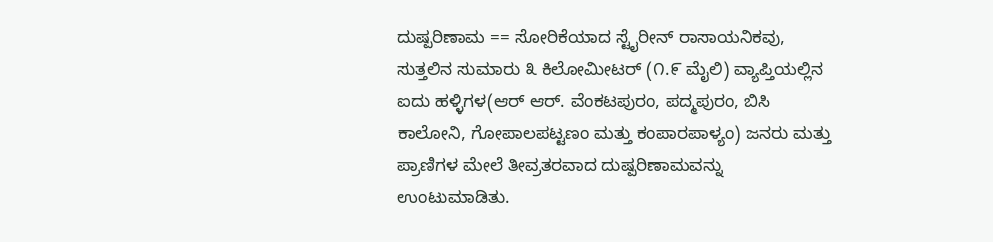ದುಷ್ಪರಿಣಾಮ == ಸೋರಿಕೆಯಾದ ಸ್ಟೈರೀನ್ ರಾಸಾಯನಿಕವು, ಸುತ್ತಲಿನ ಸುಮಾರು ೩ ಕಿಲೋಮೀಟರ್ (೧.೯ ಮೈಲಿ) ವ್ಯಾಪ್ತಿಯಲ್ಲಿನ ಐದು ಹಳ್ಳಿಗಳ(ಆರ್ ಆರ್. ವೆಂಕಟಪುರಂ, ಪದ್ಮಪುರಂ, ಬಿಸಿ ಕಾಲೋನಿ, ಗೋಪಾಲಪಟ್ಟಣಂ ಮತ್ತು ಕಂಪಾರಪಾಳ್ಯಂ) ಜನರು ಮತ್ತು ಪ್ರಾಣಿಗಳ ಮೇಲೆ ತೀವ್ರತರವಾದ ದುಷ್ಪರಿಣಾಮವನ್ನು ಉಂಟುಮಾಡಿತು.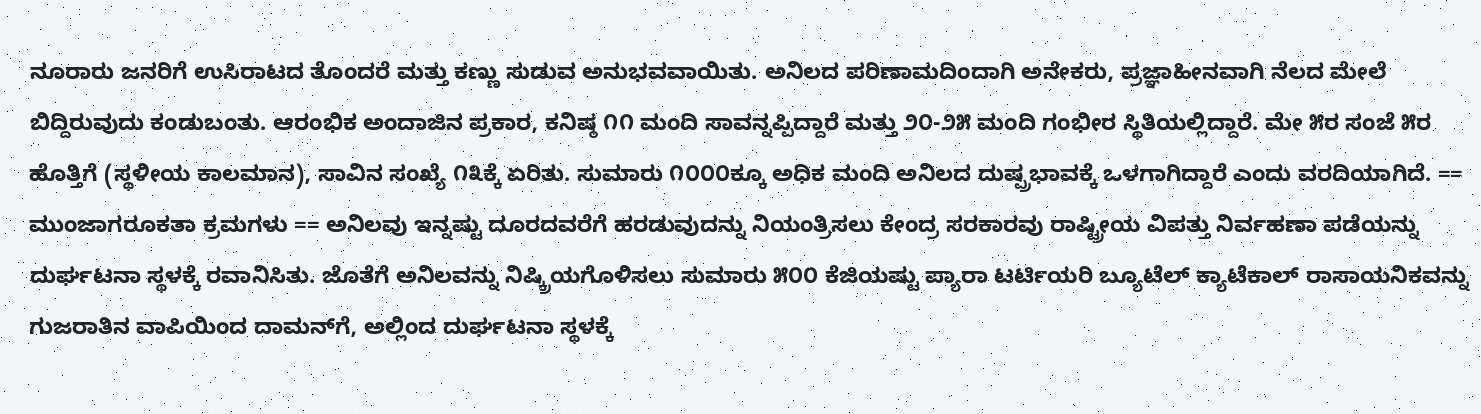ನೂರಾರು ಜನರಿಗೆ ಉಸಿರಾಟದ ತೊಂದರೆ ಮತ್ತು ಕಣ್ಣು ಸುಡುವ ಅನುಭವವಾಯಿತು. ಅನಿಲದ ಪರಿಣಾಮದಿಂದಾಗಿ ಅನೇಕರು, ಪ್ರಜ್ಞಾಹೀನವಾಗಿ ನೆಲದ ಮೇಲೆ ಬಿದ್ದಿರುವುದು ಕಂಡುಬಂತು. ಆರಂಭಿಕ ಅಂದಾಜಿನ ಪ್ರಕಾರ, ಕನಿಷ್ಠ ೧೧ ಮಂದಿ ಸಾವನ್ನಪ್ಪಿದ್ದಾರೆ ಮತ್ತು ೨೦-೨೫ ಮಂದಿ ಗಂಭೀರ ಸ್ಥಿತಿಯಲ್ಲಿದ್ದಾರೆ. ಮೇ ೫ರ ಸಂಜೆ ೫ರ ಹೊತ್ತಿಗೆ (ಸ್ಥಳೀಯ ಕಾಲಮಾನ), ಸಾವಿನ ಸಂಖ್ಯೆ ೧೩ಕ್ಕೆ ಏರಿತು. ಸುಮಾರು ೧೦೦೦ಕ್ಕೂ ಅಧಿಕ ಮಂದಿ ಅನಿಲದ ದುಷ್ಪ್ರಭಾವಕ್ಕೆ ಒಳಗಾಗಿದ್ದಾರೆ ಎಂದು ವರದಿಯಾಗಿದೆ. == ಮುಂಜಾಗರೂಕತಾ ಕ್ರಮಗಳು == ಅನಿಲವು ಇನ್ನಷ್ಟು ದೂರದವರೆಗೆ ಹರಡುವುದನ್ನು ನಿಯಂತ್ರಿಸಲು ಕೇಂದ್ರ ಸರಕಾರವು ರಾಷ್ಟ್ರೀಯ ವಿಪತ್ತು ನಿರ್ವಹಣಾ ಪಡೆಯನ್ನು ದುರ್ಘಟನಾ ಸ್ಥಳಕ್ಕೆ ರವಾನಿಸಿತು. ಜೊತೆಗೆ ಅನಿಲವನ್ನು ನಿಷ್ಕ್ರಿಯಗೊಳಿಸಲು ಸುಮಾರು ೫೦೦ ಕೆಜಿಯಷ್ಟು ಪ್ಯಾರಾ ಟರ್ಟಿಯರಿ ಬ್ಯೂಟೆಲ್ ಕ್ಯಾಟೆಕಾಲ್ ರಾಸಾಯನಿಕವನ್ನು ಗುಜರಾತಿನ ವಾಪಿಯಿಂದ ದಾಮನ್‍ಗೆ, ಅಲ್ಲಿಂದ ದುರ್ಘಟನಾ ಸ್ಥಳಕ್ಕೆ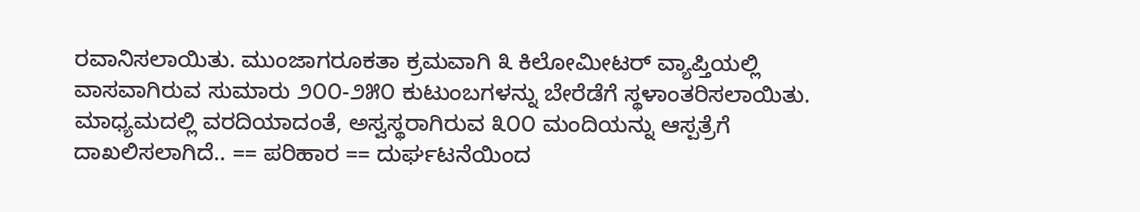ರವಾನಿಸಲಾಯಿತು. ಮುಂಜಾಗರೂಕತಾ ಕ್ರಮವಾಗಿ ೩ ಕಿಲೋಮೀಟರ್ ವ್ಯಾಪ್ತಿಯಲ್ಲಿ ವಾಸವಾಗಿರುವ ಸುಮಾರು ೨೦೦-೨೫೦ ಕುಟುಂಬಗಳನ್ನು ಬೇರೆಡೆಗೆ ಸ್ಥಳಾಂತರಿಸಲಾಯಿತು. ಮಾಧ್ಯಮದಲ್ಲಿ ವರದಿಯಾದಂತೆ, ಅಸ್ವಸ್ಥರಾಗಿರುವ ೩೦೦ ಮಂದಿಯನ್ನು ಆಸ್ಪತ್ರೆಗೆ ದಾಖಲಿಸಲಾಗಿದೆ.. == ಪರಿಹಾರ == ದುರ್ಘಟನೆಯಿಂದ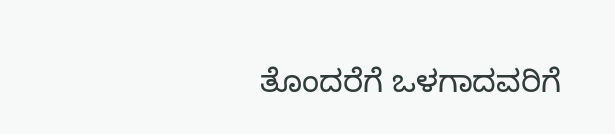ತೊಂದರೆಗೆ ಒಳಗಾದವರಿಗೆ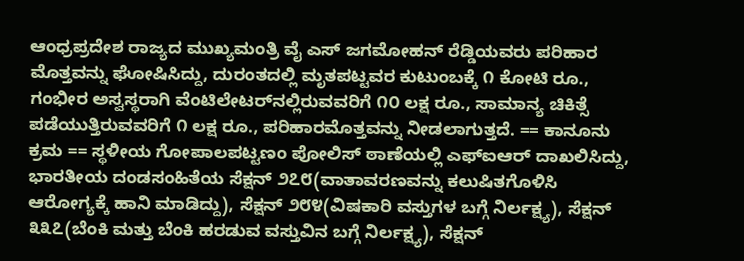ಆಂಧ್ರಪ್ರದೇಶ ರಾಜ್ಯದ ಮುಖ್ಯಮಂತ್ರಿ ವೈ ಎಸ್ ಜಗಮೋಹನ್ ರೆಡ್ಡಿಯವರು ಪರಿಹಾರ ಮೊತ್ತವನ್ನು ಘೋಷಿಸಿದ್ದು, ದುರಂತದಲ್ಲಿ ಮೃತಪಟ್ಟವರ ಕುಟುಂಬಕ್ಕೆ ೧ ಕೋಟಿ ರೂ., ಗಂಭೀರ ಅಸ್ವಸ್ಥರಾಗಿ ವೆಂಟಿಲೇಟರ್‌ನಲ್ಲಿರುವವರಿಗೆ ೧೦ ಲಕ್ಷ ರೂ., ಸಾಮಾನ್ಯ ಚಿಕಿತ್ಸೆ ಪಡೆಯುತ್ತಿರುವವರಿಗೆ ೧ ಲಕ್ಷ ರೂ., ಪರಿಹಾರಮೊತ್ತವನ್ನು ನೀಡಲಾಗುತ್ತದೆ. == ಕಾನೂನು ಕ್ರಮ == ಸ್ಥಳೀಯ ಗೋಪಾಲಪಟ್ಟಣಂ ಪೋಲಿಸ್ ಠಾಣೆಯಲ್ಲಿ ಎಫ್‌ಐಆರ್ ದಾಖಲಿಸಿದ್ದು, ಭಾರತೀಯ ದಂಡಸಂಹಿತೆಯ ಸೆಕ್ಷನ್ ೨೭೮(ವಾತಾವರಣವನ್ನು ಕಲುಷಿತಗೊಳಿಸಿ ಆರೋಗ್ಯಕ್ಕೆ ಹಾನಿ ಮಾಡಿದ್ದು), ಸೆಕ್ಷನ್ ೨೮೪(ವಿಷಕಾರಿ ವಸ್ತುಗಳ ಬಗ್ಗೆ ನಿರ್ಲಕ್ಷ್ಯ), ಸೆಕ್ಷನ್ ೩೩೭(ಬೆಂಕಿ ಮತ್ತು ಬೆಂಕಿ ಹರಡುವ ವಸ್ತುವಿನ ಬಗ್ಗೆ ನಿರ್ಲಕ್ಷ್ಯ), ಸೆಕ್ಷನ್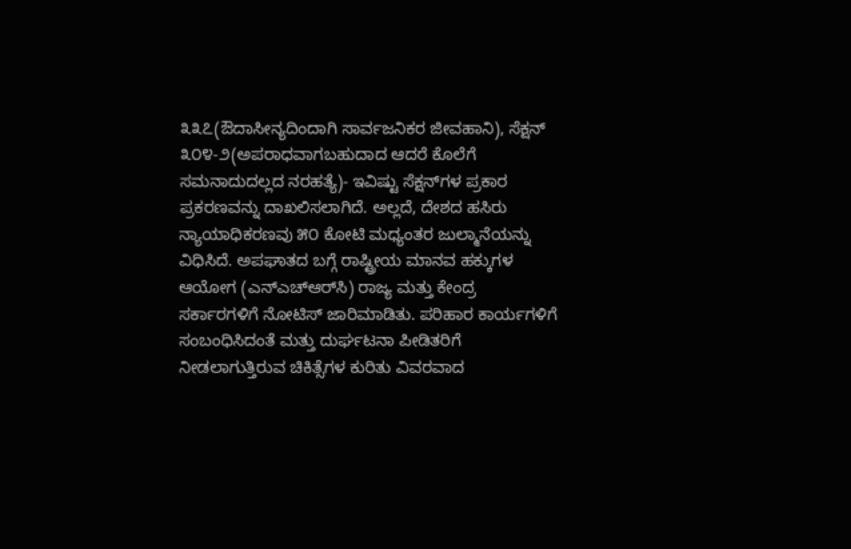೩೩೭(ಔದಾಸೀನ್ಯದಿಂದಾಗಿ ಸಾರ್ವಜನಿಕರ ಜೀವಹಾನಿ), ಸೆಕ್ಷನ್ ೩೦೪-೨(ಅಪರಾಧವಾಗಬಹುದಾದ ಆದರೆ ಕೊಲೆಗೆ ಸಮನಾದುದಲ್ಲದ ನರಹತ್ಯೆ)- ಇವಿಷ್ಟು ಸೆಕ್ಷನ್‌ಗಳ ಪ್ರಕಾರ ಪ್ರಕರಣವನ್ನು ದಾಖಲಿಸಲಾಗಿದೆ. ಅಲ್ಲದೆ, ದೇಶದ ಹಸಿರು ನ್ಯಾಯಾಧಿಕರಣವು ೫೦ ಕೋಟಿ ಮಧ್ಯಂತರ ಜುಲ್ಮಾನೆಯನ್ನು ವಿಧಿಸಿದೆ. ಅಪಘಾತದ ಬಗ್ಗೆ ರಾಷ್ಟ್ರೀಯ ಮಾನವ ಹಕ್ಕುಗಳ ಆಯೋಗ (ಎನ್‌ಎಚ್‌ಆರ್‌ಸಿ) ರಾಜ್ಯ ಮತ್ತು ಕೇಂದ್ರ ಸರ್ಕಾರಗಳಿಗೆ ನೋಟಿಸ್ ಜಾರಿಮಾಡಿತು. ಪರಿಹಾರ ಕಾರ್ಯಗಳಿಗೆ ಸಂಬಂಧಿಸಿದಂತೆ ಮತ್ತು ದುರ್ಘಟನಾ ಪೀಡಿತರಿಗೆ ನೀಡಲಾಗುತ್ತಿರುವ ಚಿಕಿತ್ಸೆಗಳ ಕುರಿತು ವಿವರವಾದ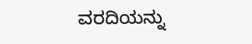ವರದಿಯನ್ನು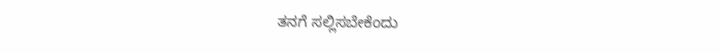ತನಗೆ ಸಲ್ಲಿಸಬೇಕೆಂದು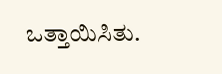ಒತ್ತಾಯಿಸಿತು.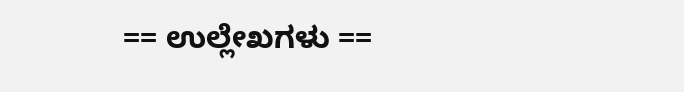== ಉಲ್ಲೇಖಗಳು ==